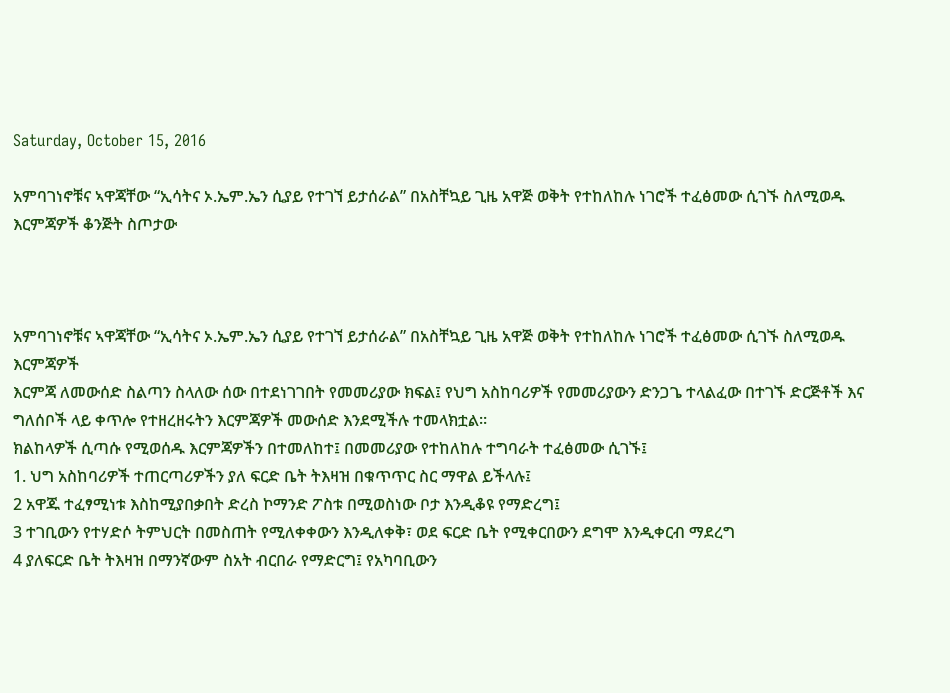Saturday, October 15, 2016

አምባገነኖቹና ኣዋጃቸው “ኢሳትና ኦ.ኤም.ኤን ሲያይ የተገኘ ይታሰራል” በአስቸኳይ ጊዜ አዋጅ ወቅት የተከለከሉ ነገሮች ተፈፅመው ሲገኙ ስለሚወዱ እርምጃዎች ቆንጅት ስጦታው



አምባገነኖቹና ኣዋጃቸው “ኢሳትና ኦ.ኤም.ኤን ሲያይ የተገኘ ይታሰራል” በአስቸኳይ ጊዜ አዋጅ ወቅት የተከለከሉ ነገሮች ተፈፅመው ሲገኙ ስለሚወዱ እርምጃዎች
እርምጃ ለመውሰድ ስልጣን ስላለው ሰው በተደነገገበት የመመሪያው ክፍል፤ የህግ አስከባሪዎች የመመሪያውን ድንጋጌ ተላልፈው በተገኙ ድርጅቶች እና ግለሰቦች ላይ ቀጥሎ የተዘረዘሩትን እርምጃዎች መውሰድ እንደሚችሉ ተመላክቷል።
ክልከላዎች ሲጣሱ የሚወሰዱ እርምጃዎችን በተመለከተ፤ በመመሪያው የተከለከሉ ተግባራት ተፈፅመው ሲገኙ፤
1. ህግ አስከባሪዎች ተጠርጣሪዎችን ያለ ፍርድ ቤት ትእዛዝ በቁጥጥር ስር ማዋል ይችላሉ፤
2 አዋጁ ተፈፃሚነቱ እስከሚያበቃበት ድረስ ኮማንድ ፖስቱ በሚወስነው ቦታ እንዲቆዩ የማድረግ፤
3 ተገቢውን የተሃድሶ ትምህርት በመስጠት የሚለቀቀውን እንዲለቀቅ፣ ወደ ፍርድ ቤት የሚቀርበውን ደግሞ እንዲቀርብ ማደረግ
4 ያለፍርድ ቤት ትእዛዝ በማንኛውም ስአት ብርበራ የማድርግ፤ የአካባቢውን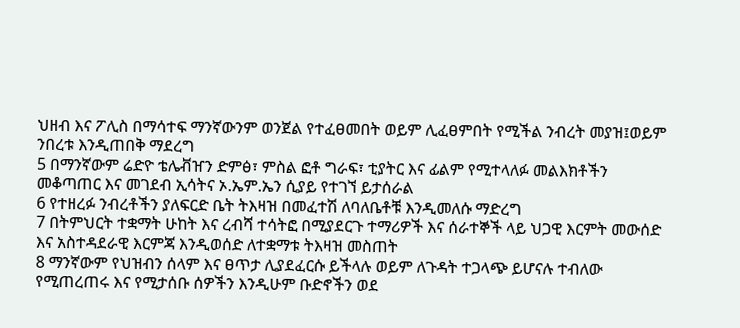ህዘብ እና ፖሊስ በማሳተፍ ማንኛውንም ወንጀል የተፈፀመበት ወይም ሊፈፀምበት የሚችል ንብረት መያዝ፤ወይም ንበረቱ እንዲጠበቅ ማደረግ
5 በማንኛውም ሬድዮ ቴሌቭዠን ድምፅ፣ ምስል ፎቶ ግራፍ፣ ቲያትር እና ፊልም የሚተላለፉ መልእክቶችን መቆጣጠር እና መገደብ ኢሳትና ኦ.ኤም.ኤን ሲያይ የተገኘ ይታሰራል
6 የተዘረፉ ንብረቶችን ያለፍርድ ቤት ትእዛዝ በመፈተሽ ለባለቤቶቹ እንዲመለሱ ማድረግ
7 በትምህርት ተቋማት ሁከት እና ረብሻ ተሳትፎ በሚያደርጉ ተማሪዎች እና ሰራተኞች ላይ ህጋዊ እርምት መውሰድ እና አስተዳደራዊ እርምጃ እንዲወሰድ ለተቋማቱ ትእዛዝ መስጠት
8 ማንኛውም የህዝብን ሰላም እና ፀጥታ ሊያደፈርሱ ይችላሉ ወይም ለጉዳት ተጋላጭ ይሆናሉ ተብለው የሚጠረጠሩ እና የሚታሰቡ ሰዎችን እንዲሁም ቡድኖችን ወደ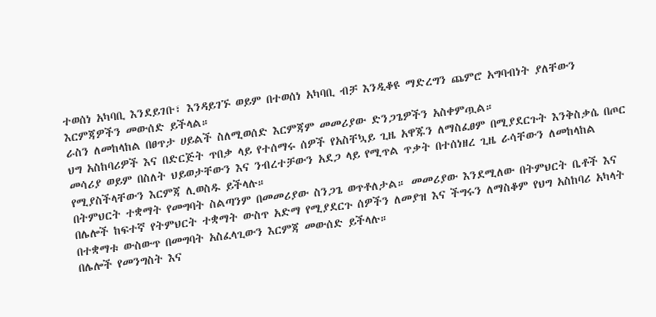ተወሰነ አካባቢ እንደይገቡ፣ እንዳይገኙ ወይም በተወሰነ አካባቢ ብቻ እንዲቆዩ ማድረግን ጨምሮ አግባብነት ያለቸውን እርምጃዎችን መውሰድ ይችላል።
ራስን ለመከላከል በፀጥታ ሀይልች ስለሚወሰድ እርምጃም መመሪያው ድንጋጌዎችን አስቀምጧል።
ህግ አስከባሪዎች እና በድርጅት ጥበቃ ላይ የተሰማሩ ሰዎች የአስቸኳይ ጊዜ አዋጁን ለማስፈፀም በሚያደርጉት እንቅስቃሴ በጦር መሳሪያ ወይም በስለት ህይወታቸውን እና ንብረተቻውን አደጋ ላይ የሚጥል ጥቃት በተሰነዘረ ጊዜ ራሳቸውን ለመከላከል የሚያስችላቸውን እርምጃ ሊወስዱ ይችላሉ።
በትምህርት ተቋማት የመግባት ስልጣንም በመመሪያው ስንጋጌ ወጥቶለታል። መመሪያው እንደሚለው በትምህርት ቤቶች እና በሌሎች ከፍተኛ የትምህርት ተቋማት ውስጥ አድማ የሚያደርጉ ሰዎችን ለመያዝ እና ችግሩን ለማስቆም የህግ አስከባሪ አካላት በተቋማቱ ውስውጥ በመግባት አስፈላጊውን እርምጃ መውሰድ ይችላሉ።
በሌሎች የመንግስት እና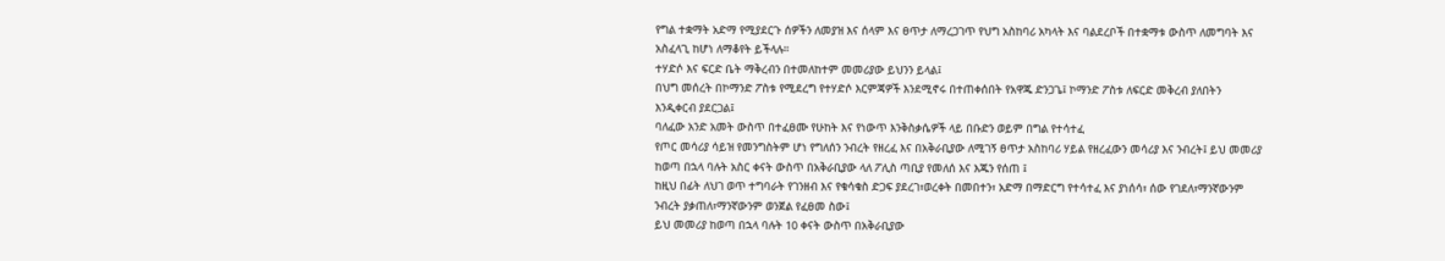የግል ተቋማት አድማ የሚያደርጉ ሰዎችን ለመያዝ እና ሰላም እና ፀጥታ ለማረጋገጥ የህግ አስከባሪ አካላት እና ባልደረቦች በተቋማቱ ውስጥ ለመግባት እና አስፈላጊ ከሆነ ለማቆየት ይችላሉ።
ተሃድሶ እና ፍርድ ቤት ማቅረብን በተመለከተም መመሪያው ይህንን ይላል፤
በህግ መሰረት በኮማንድ ፖስቱ የሚደረግ የተሃድሶ እርምጃዎች እንደሚኖሩ በተጠቀሰበት የአዋጁ ድንጋጌ፤ ኮማንድ ፖስቱ ለፍርድ መቅረብ ያለበትን እንዲቀርብ ያደርጋል፤
ባለፈው አንድ አመት ውስጥ በተፈፀሙ የሁከት እና የነውጥ እንቅስቃሴዎች ላይ በቡድን ወይም በግል የተሳተፈ
የጦር መሳሪያ ሳይዝ የመንግስትም ሆነ የግለሰን ንብረት የዘረፈ እና በአቅራቢያው ለሚገኝ ፀጥታ አስከባሪ ሃይል የዘረፈውን መሳሪያ እና ንብረት፤ ይህ መመሪያ ከወጣ በኋላ ባሉት አስር ቀናት ውስጥ በአቅራቢያው ላለ ፖሊስ ጣቢያ የመለሰ እና እጁን የሰጠ ፤
ከዚህ በፊት ለህገ ወጥ ተግባራት የገንዘብ እና የቁሳቁስ ድጋፍ ያደረገ፣ወረቀት በመበተን፣ አድማ በማድርግ የተሳተፈ እና ያነሰሳ፣ ሰው የገደለ፣ማንኛውንም ንብረት ያቃጠለ፣ማንኛውንም ወንጀል የፈፀመ ስው፤
ይህ መመሪያ ከወጣ በኋላ ባሉት 10 ቀናት ውስጥ በአቅራቢያው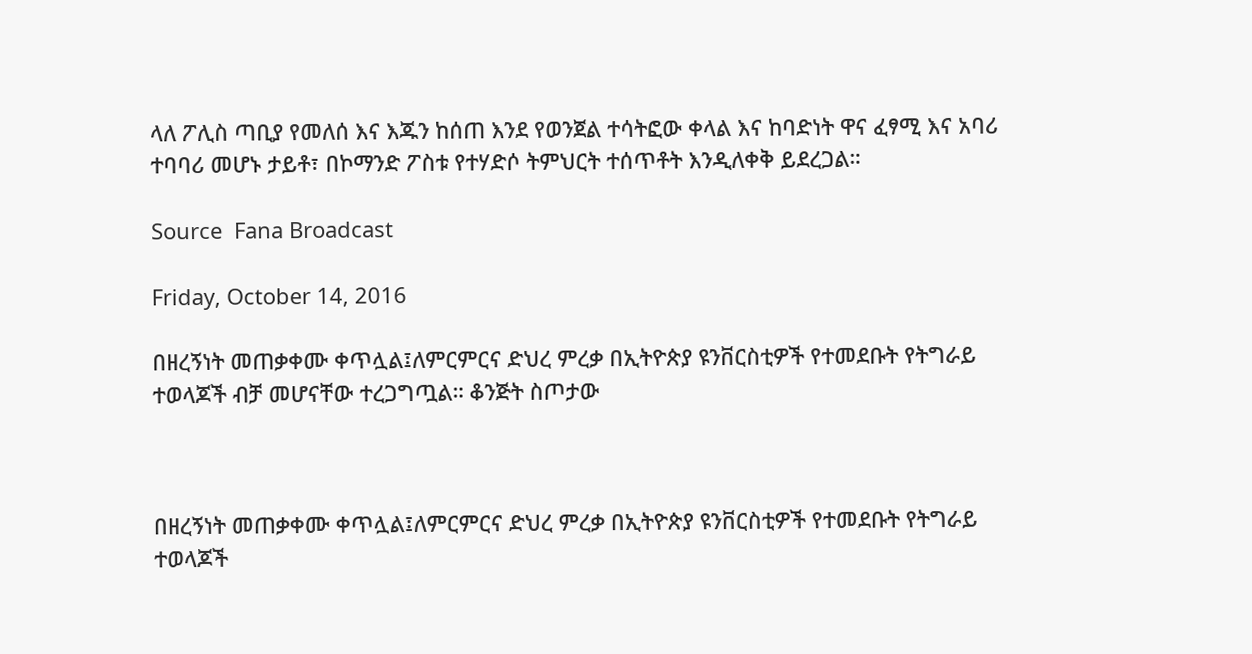ላለ ፖሊስ ጣቢያ የመለሰ እና እጁን ከሰጠ እንደ የወንጀል ተሳትፎው ቀላል እና ከባድነት ዋና ፈፃሚ እና አባሪ ተባባሪ መሆኑ ታይቶ፣ በኮማንድ ፖስቱ የተሃድሶ ትምህርት ተሰጥቶት እንዲለቀቅ ይደረጋል።

Source  Fana Broadcast

Friday, October 14, 2016

በዘረኝነት መጠቃቀሙ ቀጥሏል፤ለምርምርና ድህረ ምረቃ በኢትዮጵያ ዩንቨርስቲዎች የተመደቡት የትግራይ ተወላጆች ብቻ መሆናቸው ተረጋግጧል። ቆንጅት ስጦታው



በዘረኝነት መጠቃቀሙ ቀጥሏል፤ለምርምርና ድህረ ምረቃ በኢትዮጵያ ዩንቨርስቲዎች የተመደቡት የትግራይ ተወላጆች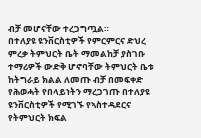ብቻ መሆናቸው ተረጋግጧል።
በተለያዩ ዩንቨርስቲዎች የምርምርና ድህረ ምረቃ ትምህርት ቤት ማመልከቻ ያስገቡ ተማሪዎች ውድቅ ሆኖባቸው ትምህርት ቤቱ ከትግራይ ክልል ለመጡ ብቻ በመፍቀድ የሕወሓት የበላይነትን ማረጋገጡ በተለያዩ ዩንቨርስቲዎች የሚገኙ የኣስተዳደርና የትምህርት ክፍል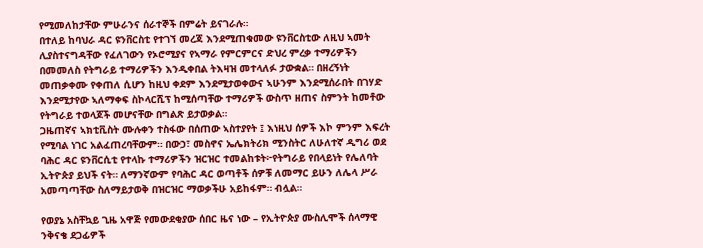የሚመለከታቸው ምሁራንና ሰራተኞች በምሬት ይናገራሉ።
በተለይ ከባህራ ዳር ዩንቨርስቲ የተገኘ መረጃ እንደሚጠቁመው ዩንቨርስቲው ለዚህ ኣመት ሊያስተናግዳቸው የፈለገውን የኦሮሚያና የኣማራ የምርምርና ድህረ ምረቃ ተማሪዎችን በመመለስ የትግራይ ተማሪዎችን እንዲቀበል ትእዛዝ መተላለፉ ታውቋል። በዘረኝነት መጠቃቀሙ የቀጠለ ሲሆን ከዚህ ቀደም እንደሚታወቀውና ኣሁንም እንደሚሰራበት በገሃድ እንደሚታየው ኣለማቀፍ ስኮላርሺፕ ከሚሰጣቸው ተማሪዎች ውስጥ ዘጠና ስምንት ከመቶው የትግራይ ተወላጆች መሆናቸው በግልጽ ይታወቃል።
ጋዜጠኛና ኣክቲቪስት ሙሉቀን ተስፋው በሰጠው ኣስተያየት ፤ እነዚህ ሰዎች እኮ ምንም እፍረት የሚባል ነገር አልፈጠረባቸውም። በውኃ፣ መስኖና ኤሌክትሪክ ሚንስትር ለሁለተኛ ዲግሪ ወደ ባሕር ዳር ዩንቨርሲቲ የተላኩ ተማሪዎችን ዝርዝር ተመልከቱት፦የትግራይ የበላይነት የሌለባት ኢትዮጵያ ይህች ናት። ለማንኛውም የባሕር ዳር ወጣቶች ሰዎቹ ለመማር ይሁን ለሌላ ሥራ አመጣጣቸው ስለማይታወቅ በዝርዝር ማወቃችሁ አይከፋም። ብሏል።

የወያኔ አስቸኳይ ጊዜ አዋጅ የመውደቂያው ሰበር ዜና ነው – የኢትዮጵያ ሙስሊሞች ሰላማዊ ንቅናቄ ደጋፊዎች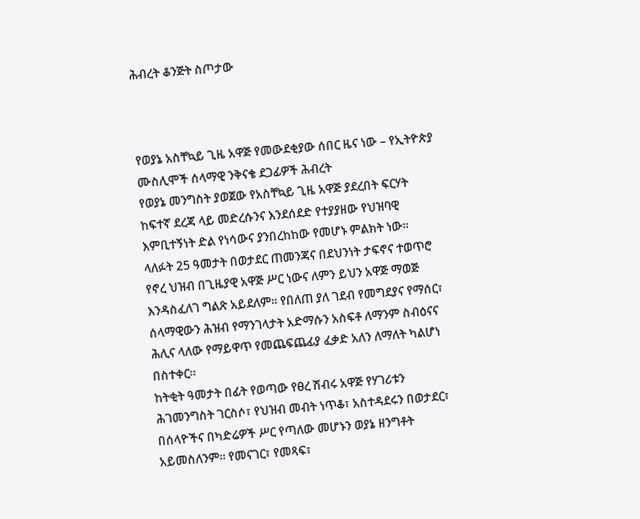ሕብረት ቆንጅት ስጦታው



የወያኔ አስቸኳይ ጊዜ አዋጅ የመውደቂያው ሰበር ዜና ነው – የኢትዮጵያ ሙስሊሞች ሰላማዊ ንቅናቄ ደጋፊዎች ሕብረት
የወያኔ መንግስት ያወጀው የአስቸኳይ ጊዜ አዋጅ ያደረበት ፍርሃት ከፍተኛ ደረጃ ላይ መድረሱንና እንደሰደድ የተያያዘው የህዝባዊ እምቢተኝነት ድል የነሳውና ያንበረከከው የመሆኑ ምልክት ነው። ላለፉት 25 ዓመታት በወታደር ጠመንጃና በደህንነት ታፍኖና ተወጥሮ የኖረ ህዝብ በጊዜያዊ አዋጅ ሥር ነውና ለምን ይህን አዋጅ ማወጅ እንዳስፈለገ ግልጽ አይደለም። የበለጠ ያለ ገደብ የመግደያና የማሰር፣ ሰላማዊውን ሕዝብ የማንገላታት አድማሱን አስፍቶ ለማንም ስብዕናና ሕሊና ላለው የማይዋጥ የመጨፍጨፊያ ፈቃድ አለን ለማለት ካልሆነ በስተቀር።
ከትቂት ዓመታት በፊት የወጣው የፀረ ሽብሩ አዋጅ የሃገሪቱን ሕገመንግስት ገርስሶ፣ የህዝብ መብት ነጥቆ፣ አስተዳደሩን በወታደር፣ በሰላዮችና በካድሬዎች ሥር የጣለው መሆኑን ወያኔ ዘንግቶት አይመስለንም። የመናገር፣ የመጻፍ፣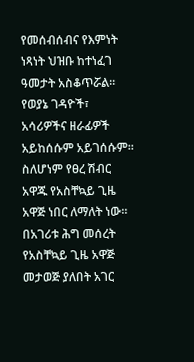የመሰብሰብና የእምነት ነጻነት ህዝቡ ከተነፈገ ዓመታት አስቆጥሯል። የወያኔ ገዳዮች፣ አሳሪዎችና ዘራፊዎች አይከሰሱም አይገሰሱም። ስለሆነም የፀረ ሽብር አዋጁ የአስቸኳይ ጊዜ አዋጅ ነበር ለማለት ነው።
በአገሪቱ ሕግ መሰረት የአስቸኳይ ጊዜ አዋጅ መታወጅ ያለበት አገር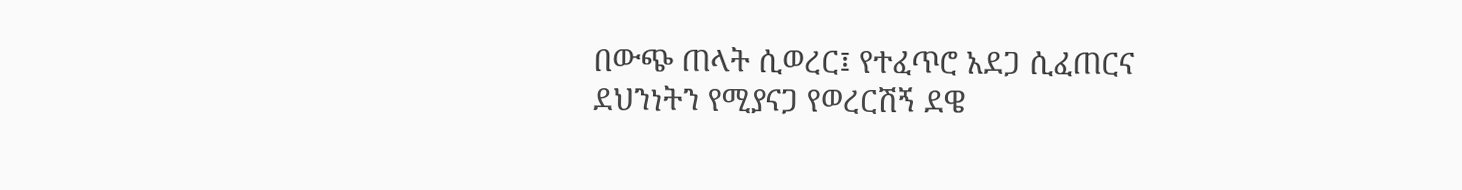በውጭ ጠላት ሲወረር፤ የተፈጥሮ አደጋ ሲፈጠርና ደህንነትን የሚያናጋ የወረርሽኝ ደዌ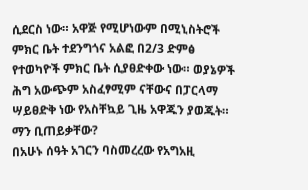ሲደርስ ነው። አዋጅ የሚሆነውም በሚኒስትሮች ምክር ቤት ተደንግጎና አልፎ በ2/3 ድምፅ የተወካዮች ምክር ቤት ሲያፀድቀው ነው። ወያኔዎች ሕግ አውጭም አስፈፃሚም ናቸውና በፓርላማ ሣይፀድቅ ነው የአስቸኳይ ጊዜ አዋጁን ያወጁት። ማን ቢጠይቃቸው?
በአሁኑ ሰዓት አገርን ባስመረረው የአግአዚ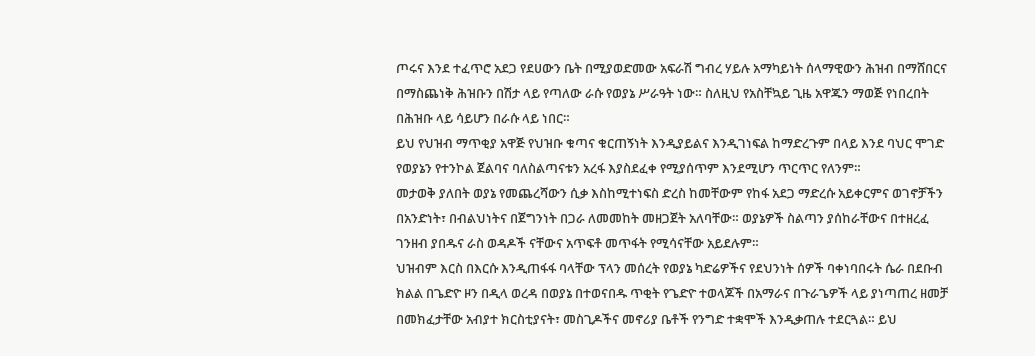ጦሩና እንደ ተፈጥሮ አደጋ የደሀውን ቤት በሚያወድመው አፍራሽ ግብረ ሃይሉ አማካይነት ሰላማዊውን ሕዝብ በማሸበርና በማስጨነቅ ሕዝቡን በሽታ ላይ የጣለው ራሱ የወያኔ ሥራዓት ነው። ስለዚህ የአስቸኳይ ጊዜ አዋጁን ማወጅ የነበረበት በሕዝቡ ላይ ሳይሆን በራሱ ላይ ነበር።
ይህ የህዝብ ማጥቂያ አዋጅ የህዝቡ ቁጣና ቁርጠኝነት እንዲያይልና እንዲገነፍል ከማድረጉም በላይ እንደ ባህር ሞገድ የወያኔን የተንኮል ጀልባና ባለስልጣናቱን አረፋ እያስደፈቀ የሚያሰጥም እንደሚሆን ጥርጥር የለንም።
መታወቅ ያለበት ወያኔ የመጨረሻውን ሲቃ እስከሚተነፍስ ድረስ ከመቸውም የከፋ አደጋ ማድረሱ አይቀርምና ወገኖቻችን በአንድነት፣ በብልህነትና በጀግንነት በጋራ ለመመከት መዘጋጀት አለባቸው። ወያኔዎች ስልጣን ያሰከራቸውና በተዘረፈ ገንዘብ ያበዱና ራስ ወዳዶች ናቸውና አጥፍቶ መጥፋት የሚሳናቸው አይደሉም።
ህዝብም እርስ በእርሱ እንዲጠፋፋ ባላቸው ፕላን መሰረት የወያኔ ካድሬዎችና የደህንነት ሰዎች ባቀነባበሩት ሴራ በደቡብ ክልል በጌድዮ ዞን በዲላ ወረዳ በወያኔ በተወናበዱ ጥቂት የጌድዮ ተወላጆች በአማራና በጉራጌዎች ላይ ያነጣጠረ ዘመቻ በመክፈታቸው አብያተ ክርስቲያናት፣ መስጊዶችና መኖሪያ ቤቶች የንግድ ተቋሞች እንዲቃጠሉ ተደርጓል። ይህ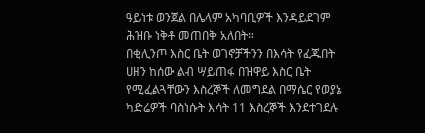ዓይነቱ ወንጀል በሌላም አካባቢዎች እንዳይደገም ሕዝቡ ነቅቶ መጠበቅ አለበት።
በቂሊንጦ እስር ቤት ወገኖቻችንን በእሳት የፈጁበት ሀዘን ከሰው ልብ ሣይጠፋ በዝዋይ እስር ቤት የሚፈልጓቸውን እስረኞች ለመግደል በማሴር የወያኔ ካድሬዎች ባስነሱት እሳት 11 እስረኞች እንደተገደሉ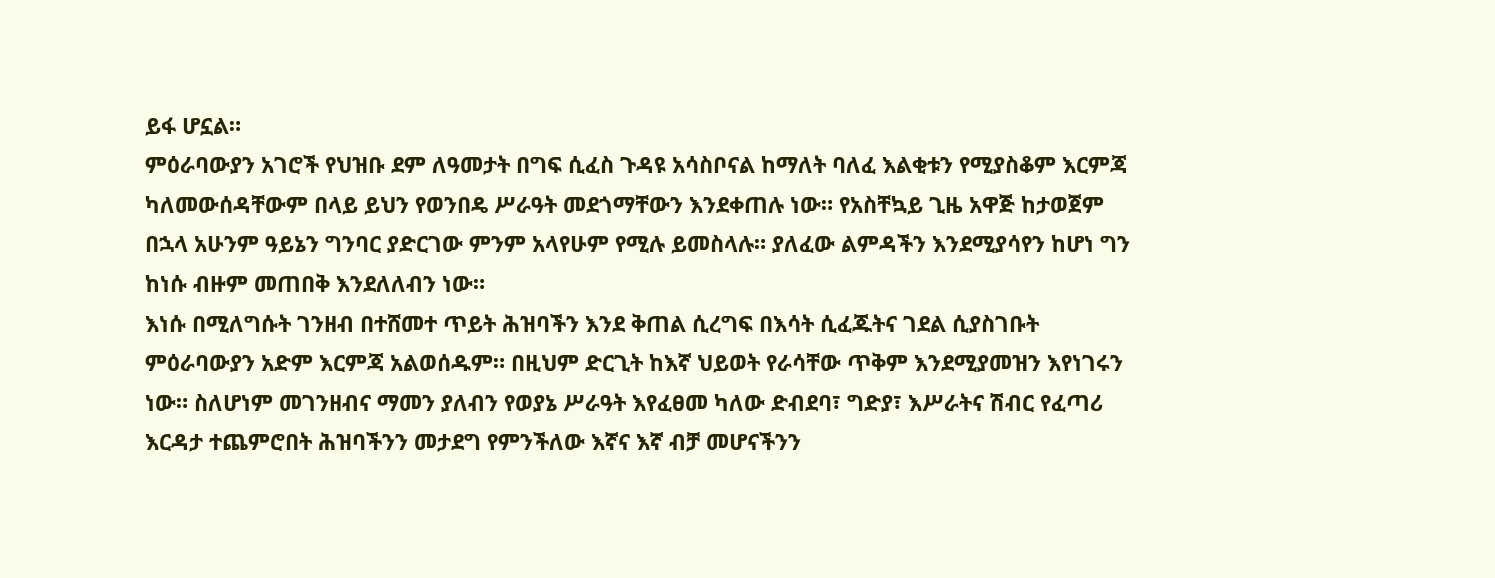ይፋ ሆኗል።
ምዕራባውያን አገሮች የህዝቡ ደም ለዓመታት በግፍ ሲፈስ ጉዳዩ አሳስቦናል ከማለት ባለፈ እልቂቱን የሚያስቆም እርምጃ ካለመውሰዳቸውም በላይ ይህን የወንበዴ ሥራዓት መደጎማቸውን እንደቀጠሉ ነው። የአስቸኳይ ጊዜ አዋጅ ከታወጀም በኋላ አሁንም ዓይኔን ግንባር ያድርገው ምንም አላየሁም የሚሉ ይመስላሉ። ያለፈው ልምዳችን እንደሚያሳየን ከሆነ ግን ከነሱ ብዙም መጠበቅ እንደለለብን ነው።
እነሱ በሚለግሱት ገንዘብ በተሸመተ ጥይት ሕዝባችን እንደ ቅጠል ሲረግፍ በእሳት ሲፈጁትና ገደል ሲያስገቡት ምዕራባውያን አድም እርምጃ አልወሰዱም። በዚህም ድርጊት ከእኛ ህይወት የራሳቸው ጥቅም እንደሚያመዝን እየነገሩን ነው። ስለሆነም መገንዘብና ማመን ያለብን የወያኔ ሥራዓት እየፈፀመ ካለው ድብደባ፣ ግድያ፣ እሥራትና ሽብር የፈጣሪ እርዳታ ተጨምሮበት ሕዝባችንን መታደግ የምንችለው እኛና እኛ ብቻ መሆናችንን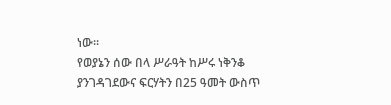ነው።
የወያኔን ሰው በላ ሥራዓት ከሥሩ ነቅንቆ ያንገዳገደውና ፍርሃትን በ25 ዓመት ውስጥ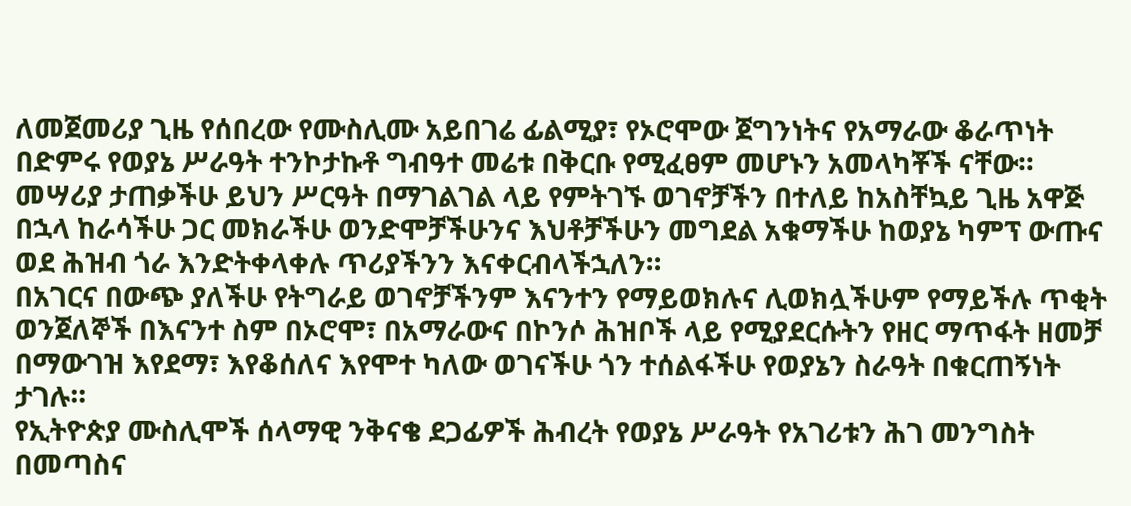ለመጀመሪያ ጊዜ የሰበረው የሙስሊሙ አይበገሬ ፊልሚያ፣ የኦሮሞው ጀግንነትና የአማራው ቆራጥነት በድምሩ የወያኔ ሥራዓት ተንኮታኩቶ ግብዓተ መሬቱ በቅርቡ የሚፈፀም መሆኑን አመላካቾች ናቸው።
መሣሪያ ታጠቃችሁ ይህን ሥርዓት በማገልገል ላይ የምትገኙ ወገኖቻችን በተለይ ከአስቸኳይ ጊዜ አዋጅ በኋላ ከራሳችሁ ጋር መክራችሁ ወንድሞቻችሁንና እህቶቻችሁን መግደል አቁማችሁ ከወያኔ ካምፕ ውጡና ወደ ሕዝብ ጎራ እንድትቀላቀሉ ጥሪያችንን እናቀርብላችኋለን።
በአገርና በውጭ ያለችሁ የትግራይ ወገኖቻችንም እናንተን የማይወክሉና ሊወክሏችሁም የማይችሉ ጥቂት ወንጀለኞች በእናንተ ስም በኦሮሞ፣ በአማራውና በኮንሶ ሕዝቦች ላይ የሚያደርሱትን የዘር ማጥፋት ዘመቻ በማውገዝ እየደማ፣ እየቆሰለና እየሞተ ካለው ወገናችሁ ጎን ተሰልፋችሁ የወያኔን ስራዓት በቁርጠኝነት ታገሉ።
የኢትዮጵያ ሙስሊሞች ሰላማዊ ንቅናቄ ደጋፊዎች ሕብረት የወያኔ ሥራዓት የአገሪቱን ሕገ መንግስት በመጣስና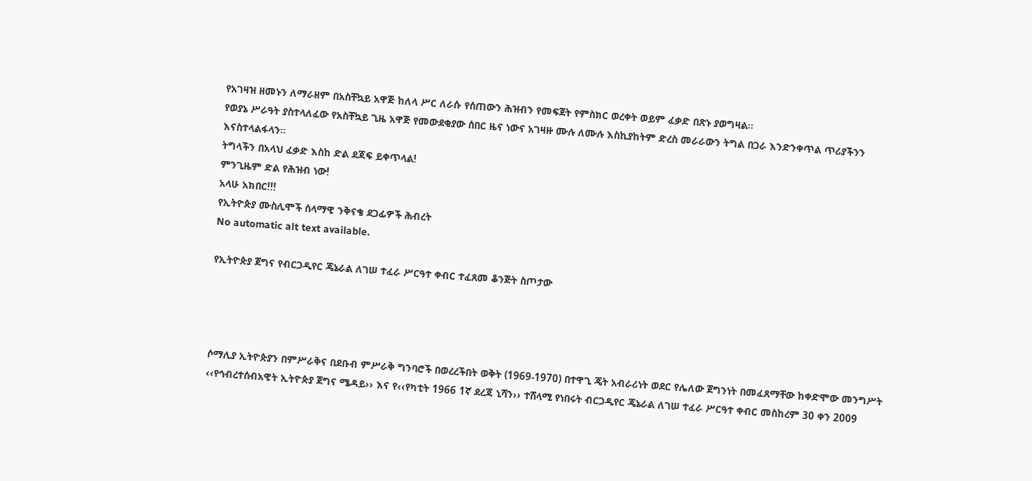የአገዛዝ ዘመኑን ለማራዘም በአስቸኳይ አዋጅ ከለላ ሥር ለራሱ የሰጠውን ሕዝብን የመፍጀት የምስክር ወረቀት ወይም ፈቃድ በጽኑ ያወግዛል።
የወያኔ ሥራዓት ያስተላለፈው የአስቸኳይ ጊዜ አዋጅ የመውደቂያው ሰበር ዜና ነውና አገዛዙ ሙሉ ለሙሉ እስኪያከትም ድረስ መራራውን ትግል በጋራ እንድንቀጥል ጥሪያችንን እናስተላልፋላን።
ትግላችን በአላህ ፈቃድ እስከ ድል ደጃፍ ይቀጥላል!
ምንጊዜም ድል የሕዝብ ነው!
አላሁ አክበር!!!
የኢትዮጵያ ሙስሊሞች ሰላማዊ ንቅናቄ ደጋፊዎች ሕብረት
No automatic alt text available.

የኢትዮጵያ ጀግና የብርጋዲየር ጄኔራል ለገሠ ተፈራ ሥርዓተ ቀብር ተፈጸመ ቆንጅት ስጦታው




ሶማሊያ ኢትዮጵያን በምሥራቅና በደቡብ ምሥራቅ ግንባሮች በወረረችበት ወቅት (1969-1970) በተዋጊ ጄት አብራሪነት ወደር የሌለው ጀግንነት በመፈጸማቸው ከቀድሞው መንግሥት ‹‹የኅብረተሰብአዊት ኢትዮጵያ ጀግና ሜዳይ›› እና የ‹‹የካቲት 1966 1ኛ ደረጃ ኒሻን›› ተሸላሚ የነበሩት ብርጋዲየር ጄኔራል ለገሠ ተፈራ ሥርዓተ ቀብር መስከረም 30 ቀን 2009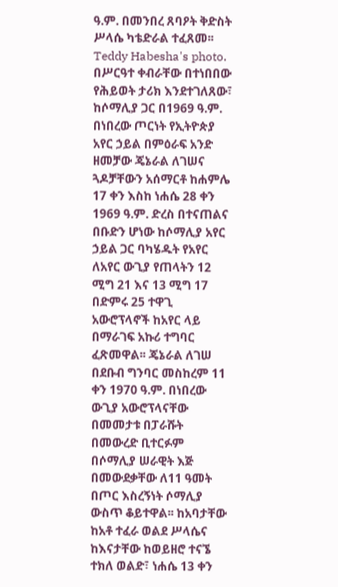ዓ.ም. በመንበረ ጸባዖት ቅድስት ሥላሴ ካቴድራል ተፈጸመ፡፡
Teddy Habesha's photo.
በሥርዓተ ቀብራቸው በተነበበው የሕይወት ታሪክ እንደተገለጸው፣ ከሶማሊያ ጋር በ1969 ዓ.ም. በነበረው ጦርነት የኢትዮጵያ አየር ኃይል በምዕራፍ አንድ ዘመቻው ጄኔራል ለገሠና ጓዶቻቸውን አሰማርቶ ከሐምሌ 17 ቀን እስከ ነሐሴ 28 ቀን 1969 ዓ.ም. ድረስ በተናጠልና በቡድን ሆነው ከሶማሊያ አየር ኃይል ጋር ባካሄዱት የአየር ለአየር ውጊያ የጠላትን 12 ሚግ 21 እና 13 ሚግ 17 በድምሩ 25 ተዋጊ አውሮፕላኖች ከአየር ላይ በማራገፍ አኩሪ ተግባር ፈጽመዋል፡፡ ጄኔራል ለገሠ በደቡብ ግንባር መስከረም 11 ቀን 1970 ዓ.ም. በነበረው ውጊያ አውሮፕላናቸው በመመታቱ በፓራሹት በመውረድ ቢተርፉም በሶማሊያ ሠራዊት እጅ በመውደቃቸው ለ11 ዓመት በጦር እስረኝነት ሶማሊያ ውስጥ ቆይተዋል፡፡ ከአባታቸው ከአቶ ተፈራ ወልደ ሥላሴና ከእናታቸው ከወይዘሮ ተናኜ ተክለ ወልድ፣ ነሐሴ 13 ቀን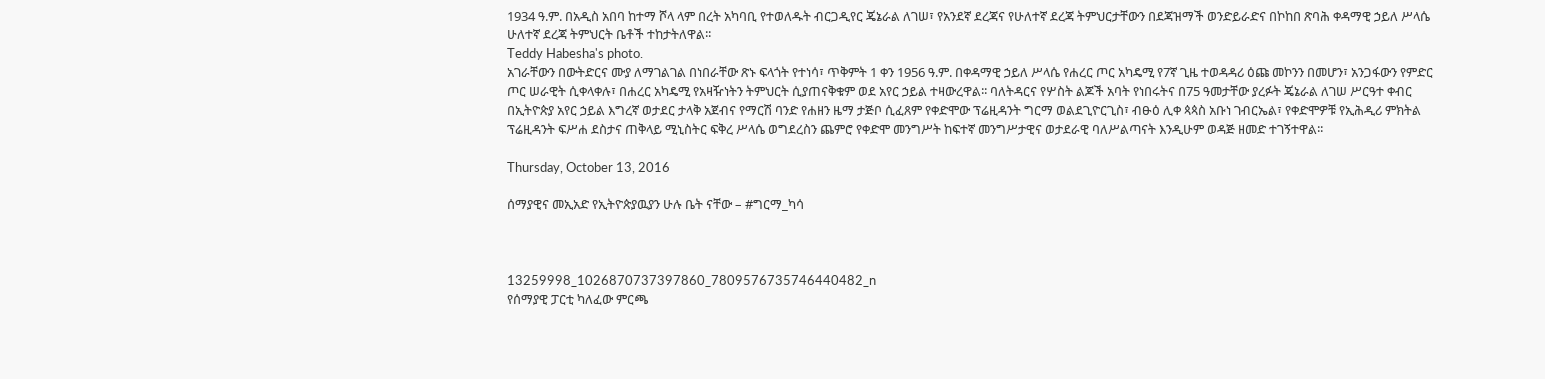1934 ዓ.ም. በአዲስ አበባ ከተማ ሾላ ላም በረት አካባቢ የተወለዱት ብርጋዲየር ጄኔራል ለገሠ፣ የአንደኛ ደረጃና የሁለተኛ ደረጃ ትምህርታቸውን በደጃዝማች ወንድይራድና በኮከበ ጽባሕ ቀዳማዊ ኃይለ ሥላሴ ሁለተኛ ደረጃ ትምህርት ቤቶች ተከታትለዋል፡፡
Teddy Habesha's photo.
አገራቸውን በውትድርና ሙያ ለማገልገል በነበራቸው ጽኑ ፍላጎት የተነሳ፣ ጥቅምት 1 ቀን 1956 ዓ.ም. በቀዳማዊ ኃይለ ሥላሴ የሐረር ጦር አካዴሚ የ7ኛ ጊዜ ተወዳዳሪ ዕጩ መኮንን በመሆን፣ አንጋፋውን የምድር ጦር ሠራዊት ሲቀላቀሉ፣ በሐረር አካዴሚ የአዛዥነትን ትምህርት ሲያጠናቅቁም ወደ አየር ኃይል ተዛውረዋል፡፡ ባለትዳርና የሦስት ልጆች አባት የነበሩትና በ75 ዓመታቸው ያረፉት ጄኔራል ለገሠ ሥርዓተ ቀብር በኢትዮጵያ አየር ኃይል እግረኛ ወታደር ታላቅ አጀብና የማርሽ ባንድ የሐዘን ዜማ ታጅቦ ሲፈጸም የቀድሞው ፕሬዚዳንት ግርማ ወልደጊዮርጊስ፣ ብፁዕ ሊቀ ጳጳስ አቡነ ገብርኤል፣ የቀድሞዎቹ የኢሕዲሪ ምክትል ፕሬዚዳንት ፍሥሐ ደስታና ጠቅላይ ሚኒስትር ፍቅረ ሥላሴ ወግደረስን ጨምሮ የቀድሞ መንግሥት ከፍተኛ መንግሥታዊና ወታደራዊ ባለሥልጣናት እንዲሁም ወዳጅ ዘመድ ተገኝተዋል፡፡

Thursday, October 13, 2016

ሰማያዊና መኢአድ የኢትዮጵያዉያን ሁሉ ቤት ናቸው – #ግርማ_ካሳ



13259998_1026870737397860_7809576735746440482_n
የሰማያዊ ፓርቲ ካለፈው ምርጫ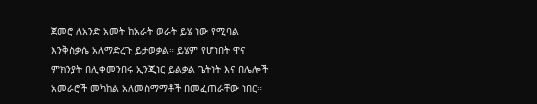ጀመሮ ለአንድ አመት ከአራት ወራት ይሄ ነው የሚባል እንቅስቃሴ አለማድረጉ ይታወቃል። ይሄም የሆነበት ዋና ምክንያት በሊቀመንበሩ ኢንጂነር ይልቃል ጌትነት እና በሌሎች አመራሮች መካከል አለመስማማቶች በመፈጠራቸው ነበር።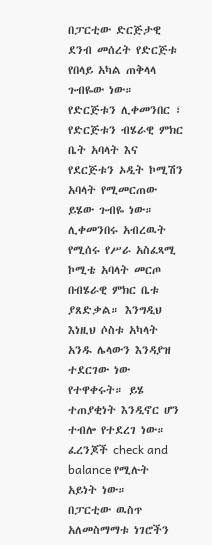በፓርቲው ድርጅታዊ ደንብ መሰረት የድርጅቱ የበላይ አካል ጠቅላላ ጉብዬው ነው። የድርጅቱን ሊቀመንበር ፣ የድርጅቱን ብሄራዊ ምክር ቤት አባላት እና የደርጅቱን ኦዲት ኮሚሽን አባላት የሚመርጠው ይሄው ጉብዬ ነው። ሊቀመንበሩ አብረዉት የሚሰሩ የሥራ አስፈጻሚ ኮሚቴ አባላት መርጦ በብሄራዊ ምክር ቤቱ ያጸድቃል። እንግዲህ እነዚህ ሶስቱ አካላት አንዱ ሌላውን እንዳያዝ ተደርገው ነው የተዋቀሩት። ይሄ ተጠያቂነት እንዲኖር ሆን ተብሎ የተደረገ ነው። ፈረንጆች check and balance የሚሉት አይነት ነው።
በፓርቲው ዉስጥ አለመስማማቱ ነገሮችን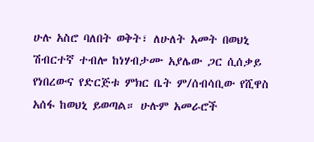ሁሉ አስሮ ባለበት ወቅት፣ ለሁለት አመት በወህኒ ሽብርተኛ ተብሎ ከነሃብታሙ አያሌው ጋር ሲሰቃይ የነበረውና የድርጅቱ ምክር ቤት ም/ሰብሳቢው የሺዋስ አሰፋ ከወህኒ ይወጣል። ሁሉም አመራሮች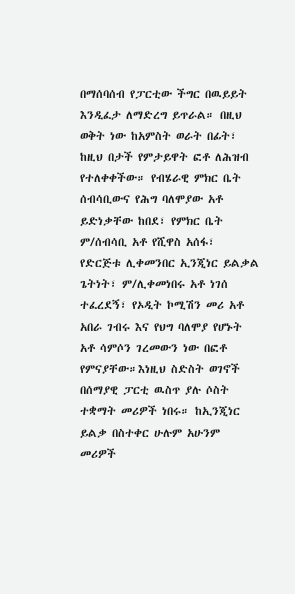በማሰባሰብ የፓርቲው ችግር በዉይይት እንዲፈታ ለማድረግ ይጥራል። በዚህ ወቅት ነው ከአምስት ወራት በፊት፣ ከዚህ በታች የምታይዋት ፎቶ ለሕዝብ የተለቀቀችው። የብሄራዊ ምክር ቤት ሰብሳቢውና የሕግ ባለሞያው አቶ ይድነቃቸው ከበደ፣ የምክር ቤት ም/ሰብሳቢ አቶ የሺዋስ አሰፋ፣ የድርጅቱ ሊቀመንበር ኢንጂነር ይልቃል ጌትነት፣ ም/ሊቀመነበሩ አቶ ነገሰ ተፈረደኝ፣ የኦዲት ኮሚሽን መሪ አቶ አበራ ገብሩ እና የህግ ባለሞያ የሆኑት አቶ ሳምሶን ገረመውን ነው በፎቶ የምናያቸው።እነዚህ ስድስት ወገኖች በሰማያዊ ፓርቲ ዉስጥ ያሉ ሶስት ተቋማት መሪዎች ነበሩ። ከኢንጂነር ይልቃ በስተቀር ሁሉም አሁንም መሪዎች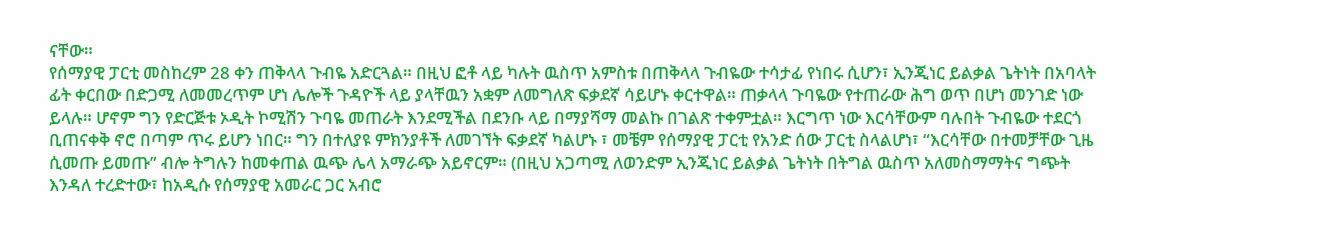ናቸው።
የሰማያዊ ፓርቲ መስከረም 28 ቀን ጠቅላላ ጉብዬ አድርጓል። በዚህ ፎቶ ላይ ካሉት ዉስጥ አምስቱ በጠቅላላ ጉብዬው ተሳታፊ የነበሩ ሲሆን፣ ኢንጂነር ይልቃል ጌትነት በአባላት ፊት ቀርበው በድጋሚ ለመመረጥም ሆነ ሌሎች ጉዳዮች ላይ ያላቸዉን አቋም ለመግለጽ ፍቃደኛ ሳይሆኑ ቀርተዋል። ጠቃላላ ጉባዬው የተጠራው ሕግ ወጥ በሆነ መንገድ ነው ይላሉ። ሆኖም ግን የድርጅቱ ኦዲት ኮሚሽን ጉባዬ መጠራት እንደሚችል በደንቡ ላይ በማያሻማ መልኩ በገልጽ ተቀምቷል። እርግጥ ነው እርሳቸውም ባሉበት ጉብዬው ተደርጎ ቢጠናቀቅ ኖሮ በጣም ጥሩ ይሆን ነበር። ግን በተለያዩ ምክንያቶች ለመገኘት ፍቃደኛ ካልሆኑ ፣ መቼም የሰማያዊ ፓርቲ የአንድ ሰው ፓርቲ ስላልሆነ፣ “እርሳቸው በተመቻቸው ጊዜ ሲመጡ ይመጡ” ብሎ ትግሉን ከመቀጠል ዉጭ ሌላ አማራጭ አይኖርም። (በዚህ አጋጣሚ ለወንድም ኢንጂነር ይልቃል ጌትነት በትግል ዉስጥ አለመስማማትና ግጭት እንዳለ ተረድተው፣ ከአዲሱ የሰማያዊ አመራር ጋር አብሮ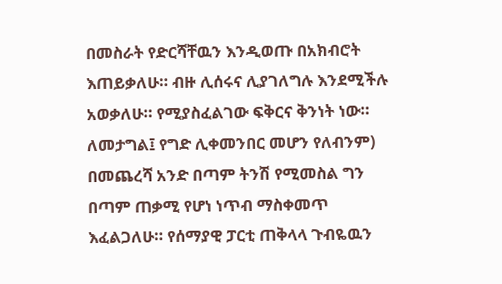በመስራት የድርሻቸዉን እንዲወጡ በአክብሮት እጠይቃለሁ። ብዙ ሊሰሩና ሊያገለግሉ እንደሚችሉ አወቃለሁ። የሚያስፈልገው ፍቅርና ቅንነት ነው። ለመታግል፤ የግድ ሊቀመንበር መሆን የለብንም)
በመጨረሻ አንድ በጣም ትንሽ የሚመስል ግን በጣም ጠቃሚ የሆነ ነጥብ ማስቀመጥ እፈልጋለሁ። የሰማያዊ ፓርቲ ጠቅላላ ጉብዬዉን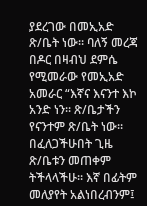ያደረገው በመኢአድ ጽ/ቤት ነው። ባለኝ መረጃ በዶር በዛብህ ደምሴ የሚመራው የመኢአድ አመራር “እኛና እናንተ እኮ አንድ ነን። ጽ/ቤታችን የናንተም ጽ/ቤት ነው። በፈለጋችሁበት ጊዜ ጽ/ቤቱን መጠቀም ትችላላችሁ። እኛ በፊትም መለያየት አልነበረብንም፤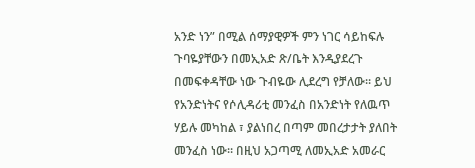አንድ ነን” በሚል ሰማያዊዎች ምን ነገር ሳይከፍሉ ጉባዬያቸውን በመኢአድ ጽ/ቤት እንዲያደረጉ በመፍቀዳቸው ነው ጉብዬው ሊደረግ የቻለው። ይህ የአንድነትና የሶሊዳሪቲ መንፈስ በአንድነት የለዉጥ ሃይሉ መካከል ፣ ያልነበረ በጣም መበረታታት ያለበት መንፈስ ነው። በዚህ አጋጣሚ ለመኢአድ አመራር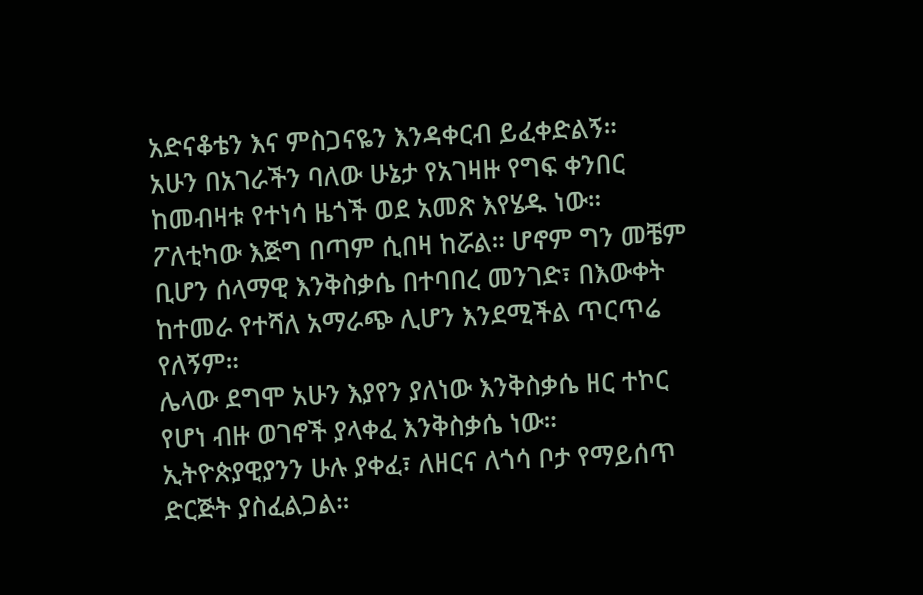አድናቆቴን እና ምስጋናዬን እንዳቀርብ ይፈቀድልኝ።
አሁን በአገራችን ባለው ሁኔታ የአገዛዙ የግፍ ቀንበር ከመብዛቱ የተነሳ ዜጎች ወደ አመጽ እየሄዱ ነው። ፖለቲካው እጅግ በጣም ሲበዛ ከሯል። ሆኖም ግን መቼም ቢሆን ሰላማዊ እንቅስቃሴ በተባበረ መንገድ፣ በእውቀት ከተመራ የተሻለ አማራጭ ሊሆን እንደሚችል ጥርጥሬ የለኝም።
ሌላው ደግሞ አሁን እያየን ያለነው እንቅስቃሴ ዘር ተኮር የሆነ ብዙ ወገኖች ያላቀፈ እንቅስቃሴ ነው። ኢትዮጵያዊያንን ሁሉ ያቀፈ፣ ለዘርና ለጎሳ ቦታ የማይሰጥ ድርጅት ያስፈልጋል።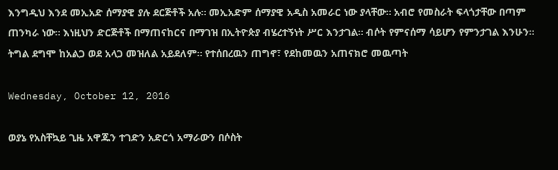እንግዲህ እንደ መኢአድ ሰማያዊ ያሉ ደርጅቶች አሉ። መኢአድም ሰማያዊ አዲስ አመራር ነው ያላቸው። አብሮ የመስራት ፍላጎታቸው በጣም ጠንካራ ነው። እነዚህን ድርጅቶች በማጠናከርና በማገዝ በኢትዮጵያ ብሄረተኝነት ሥር እንታገል። ብሶት የምናሰማ ሳይሆን የምንታገል እንሁን። ትግል ደግሞ ከአልጋ ወደ አላጋ መዝለል አይደለም። የተሰበረዉን ጠግኖ፣ የደከመዉን አጠናክሮ መዉጣት

Wednesday, October 12, 2016

ወያኔ የአስቸኳይ ጊዜ አዋጁን ተገድን አድርጎ አማራውን በሶስት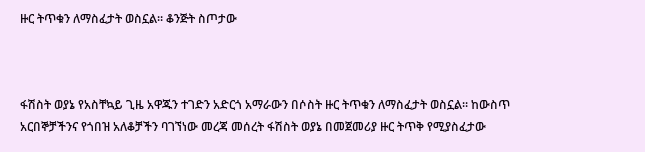ዙር ትጥቁን ለማስፈታት ወስኗል። ቆንጅት ስጦታው



ፋሽስት ወያኔ የአስቸኳይ ጊዜ አዋጁን ተገድን አድርጎ አማራውን በሶስት ዙር ትጥቁን ለማስፈታት ወስኗል። ከውስጥ አርበኞቻችንና የጎበዝ አለቆቻችን ባገኘነው መረጃ መሰረት ፋሽስት ወያኔ በመጀመሪያ ዙር ትጥቅ የሚያስፈታው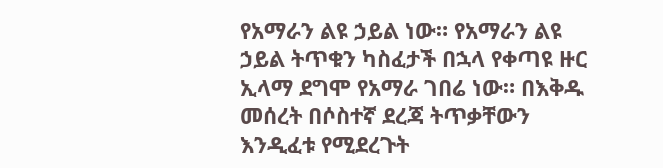የአማራን ልዩ ኃይል ነው። የአማራን ልዩ ኃይል ትጥቁን ካስፈታች በኋላ የቀጣዩ ዙር ኢላማ ደግሞ የአማራ ገበሬ ነው። በእቅዱ መሰረት በሶስተኛ ደረጃ ትጥቃቸውን እንዲፈቱ የሚደረጉት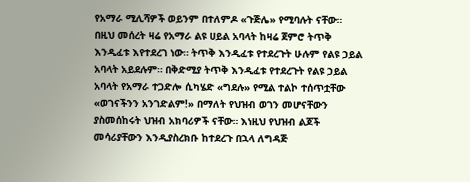የአማራ ሚሊሻዎች ወይንም በተለምዶ «ጉጅሌ» የሚባሉት ናቸው።
በዚህ መሰረት ዛሬ የአማራ ልዩ ሀይል አባላት ከዛሬ ጀምሮ ትጥቅ እንዲፈቱ እየተደረገ ነው። ትጥቅ እንዲፈቱ የተደረጉት ሁሉም የልዩ ኃይል አባላት አይደሉም። በቅድሚያ ትጥቅ እንዲፈቱ የተደረጉት የልዩ ኃይል አባላት የአማራ ተጋድሎ ሲካሄድ «ግደሉ» የሚል ተልኮ ተሰጥቷቸው «ወገናችንን አንገድልም!» በማለት የህዝብ ወገን መሆናቸውን ያስመሰከሩት ህዝብ አክባሪዎች ናቸው። እነዚህ የህዝብ ልጆች መሳሪያቸውን እንዲያስረክቡ ከተደረጉ በኋላ ለግዳጅ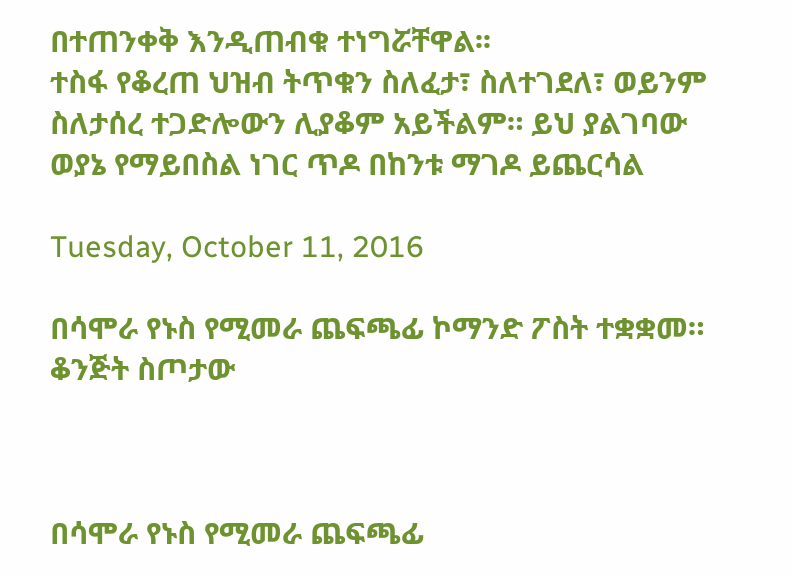በተጠንቀቅ እንዲጠብቁ ተነግሯቸዋል፡፡
ተስፋ የቆረጠ ህዝብ ትጥቁን ስለፈታ፣ ስለተገደለ፣ ወይንም ስለታሰረ ተጋድሎውን ሊያቆም አይችልም። ይህ ያልገባው ወያኔ የማይበስል ነገር ጥዶ በከንቱ ማገዶ ይጨርሳል

Tuesday, October 11, 2016

በሳሞራ የኑስ የሚመራ ጨፍጫፊ ኮማንድ ፖስት ተቋቋመ። ቆንጅት ስጦታው



በሳሞራ የኑስ የሚመራ ጨፍጫፊ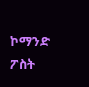ኮማንድ ፖስት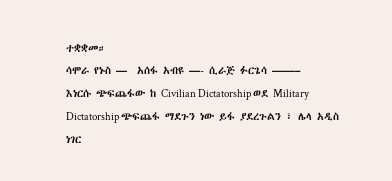ተቋቋመ።
ሳሞራ የኑስ —  አሰፋ አብዩ —- ሲራጅ ፉርጌሳ ——–
እነርሱ ጭፍጨፋው ከ Civilian Dictatorship ወደ Military Dictatorship ጭፍጨፋ ማደጉን ነው ይፋ ያደረጉልን ፣ ሌላ አዲስ ነገር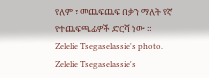የለም ፣ መጨፍጨፍ በቃን ማለት የኛ የተጨፍጫፊዎች ድርሻ ነው ።
Zelelie Tsegaselassie's photo.
Zelelie Tsegaselassie's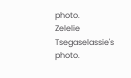photo.
Zelelie Tsegaselassie's photo.